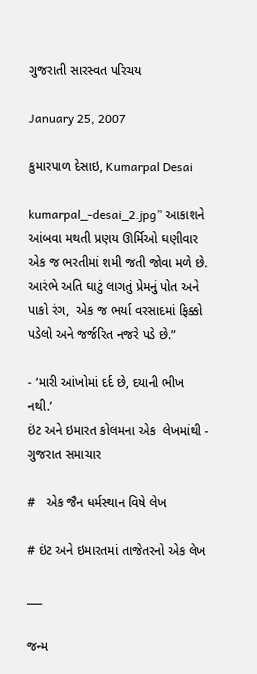ગુજરાતી સારસ્વત પરિચય

January 25, 2007

કુમારપાળ દેસાઇ, Kumarpal Desai

kumarpal_-desai_2.jpg” આકાશને આંબવા મથતી પ્રણય ઊર્મિઓ ઘણીવાર એક જ ભરતીમાં શમી જતી જોવા મળે છે. આરંભે અતિ ઘાટું લાગતું પ્રેમનું પોત અને પાકો રંગ,  એક જ ભર્યા વરસાદમાં ફિક્કો પડેલો અને જર્જરિત નજરે પડે છે.”

- ‘મારી આંખોમાં દર્દ છે, દયાની ભીખ નથી.’
ઇંટ અને ઇમારત કોલમના એક  લેખમાંથી - ગુજરાત સમાચાર

#   એક જૈન ધર્મસ્થાન વિષે લેખ

# ઇંટ અને ઇમારતમાં તાજેતરનો એક લેખ

___

જન્મ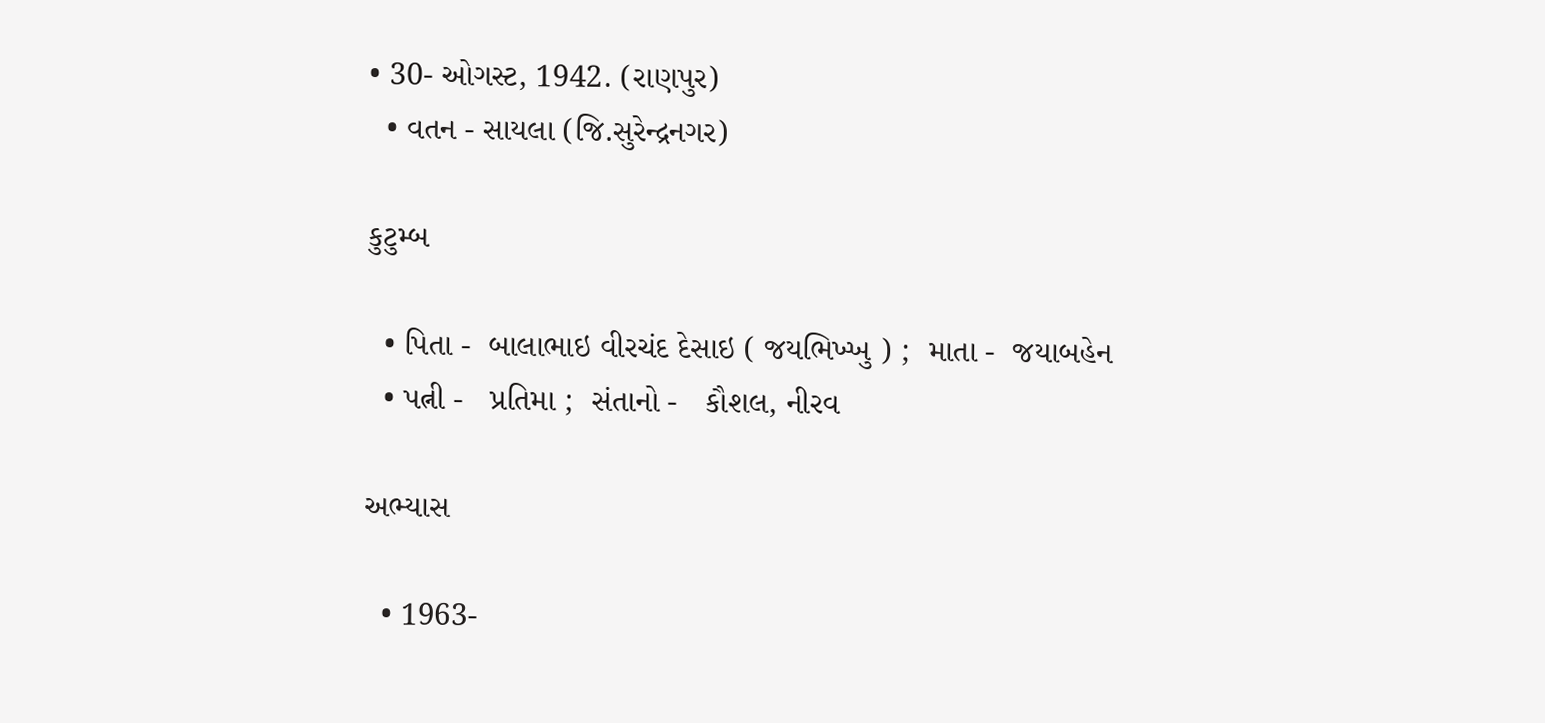• 30- ઓગસ્ટ, 1942. (રાણપુર)
  • વતન - સાયલા (જિ.સુરેન્દ્રનગર)

કુટુમ્બ

  • પિતા -  બાલાભાઇ વીરચંદ દેસાઇ ( જયભિખ્ખુ ) ;  માતા -  જયાબહેન
  • પત્ની -   પ્રતિમા ;  સંતાનો -   કૌશલ, નીરવ

અભ્યાસ

  • 1963-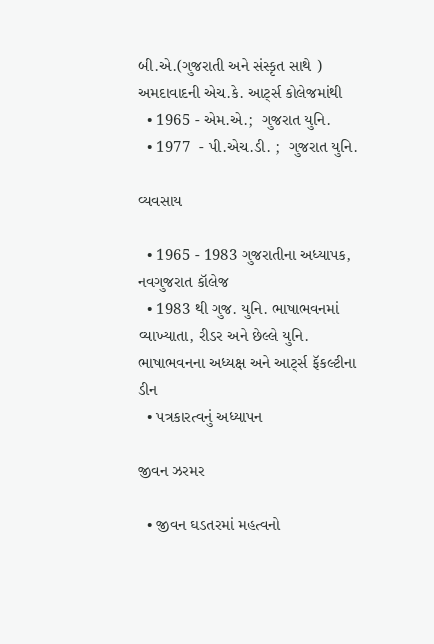બી.એ.(ગુજરાતી અને સંસ્કૃત સાથે ) અમદાવાદની એચ.કે. આર્ટ્સ કોલેજમાંથી
  • 1965 - એમ.એ.;  ગુજરાત યુનિ.
  • 1977  - પી.એચ.ડી. ;  ગુજરાત યુનિ.

વ્યવસાય

  • 1965 - 1983 ગુજરાતીના અધ્યાપક,  નવગુજરાત કૉલેજ
  • 1983 થી ગુજ. યુનિ. ભાષાભવનમાં વ્યાખ્યાતા, રીડર અને છેલ્લે યુનિ. ભાષાભવનના અધ્યક્ષ અને આર્ટ્સ ફૅકલ્ટીના ડીન
  • પત્રકારત્વનું અધ્યાપન

જીવન ઝરમર

  • જીવન ઘડતરમાં મહત્વનો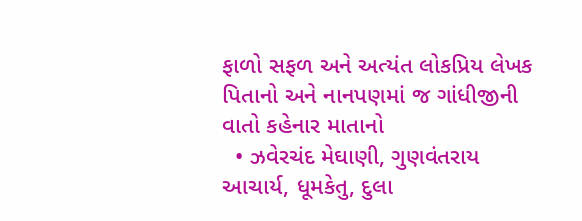ફાળો સફળ અને અત્યંત લોકપ્રિય લેખક પિતાનો અને નાનપણમાં જ ગાંધીજીની વાતો કહેનાર માતાનો
  • ઝવેરચંદ મેઘાણી, ગુણવંતરાય આચાર્ય, ધૂમકેતુ, દુલા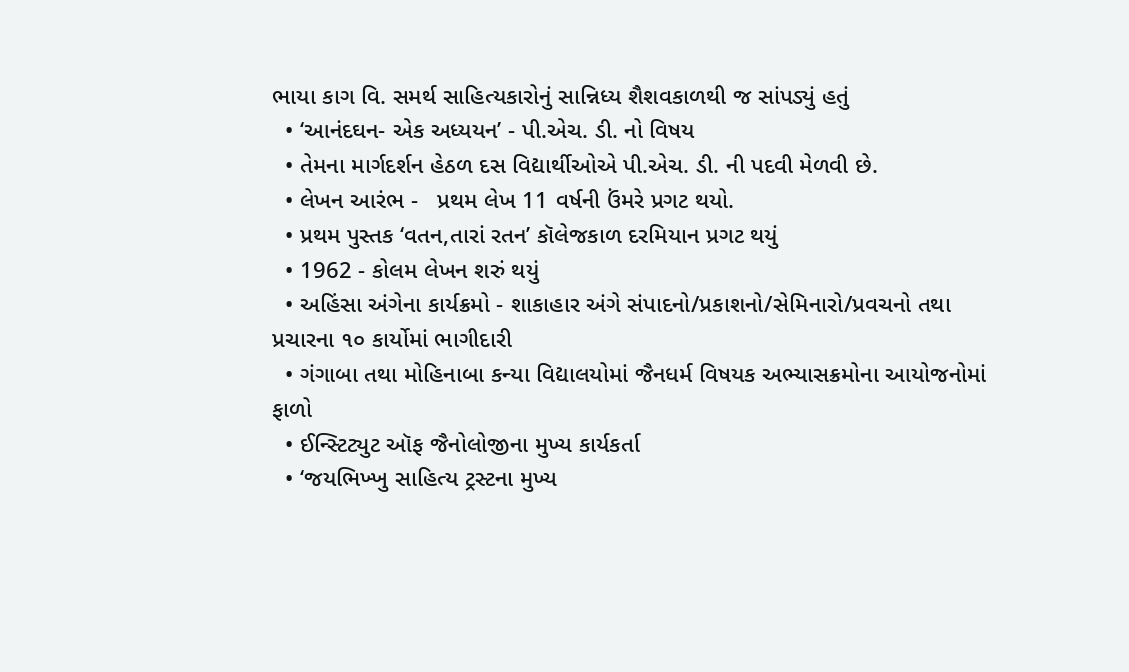ભાયા કાગ વિ. સમર્થ સાહિત્યકારોનું સાન્નિધ્ય શૈશવકાળથી જ સાંપડ્યું હતું
  • ‘આનંદઘન- એક અધ્યયન’ - પી.એચ. ડી. નો વિષય
  • તેમના માર્ગદર્શન હેઠળ દસ વિદ્યાર્થીઓએ પી.એચ. ડી. ની પદવી મેળવી છે.
  • લેખન આરંભ -   પ્રથમ લેખ 11 વર્ષની ઉંમરે પ્રગટ થયો.
  • પ્રથમ પુસ્તક ‘વતન,તારાં રતન’ કૉલેજકાળ દરમિયાન પ્રગટ થયું
  • 1962 - કોલમ લેખન શરું થયું
  • અહિંસા અંગેના કાર્યક્રમો - શાકાહાર અંગે સંપાદનો/પ્રકાશનો/સેમિનારો/પ્રવચનો તથા પ્રચારના ૧૦ કાર્યોમાં ભાગીદારી
  • ગંગાબા તથા મોહિનાબા કન્યા વિદ્યાલયોમાં જૈનધર્મ વિષયક અભ્યાસક્રમોના આયોજનોમાં ફાળો
  • ઈન્સ્ટિટ્યુટ ઑફ જૈનોલોજીના મુખ્ય કાર્યકર્તા
  • ‘જયભિખ્ખુ સાહિત્ય ટ્રસ્ટના મુખ્ય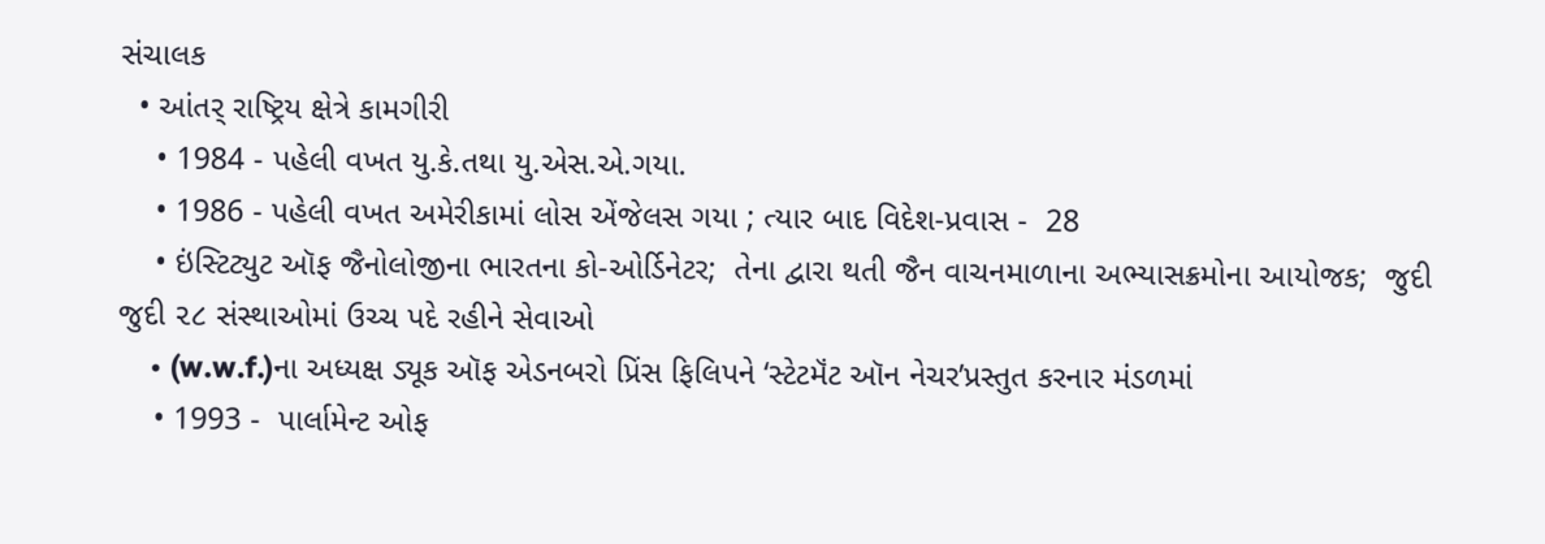સંચાલક
  • આંતર્ રાષ્ટ્રિય ક્ષેત્રે કામગીરી
    • 1984 - પહેલી વખત યુ.કે.તથા યુ.એસ.એ.ગયા.
    • 1986 - પહેલી વખત અમેરીકામાં લોસ એંજેલસ ગયા ; ત્યાર બાદ વિદેશ-પ્રવાસ -  28
    • ઇંસ્ટિટ્યુટ ઑફ જૈનોલોજીના ભારતના કો-ઓર્ડિનેટર;  તેના દ્વારા થતી જૈન વાચનમાળાના અભ્યાસક્રમોના આયોજક;  જુદી જુદી ૨૮ સંસ્થાઓમાં ઉચ્ચ પદે રહીને સેવાઓ
    • (w.w.f.)ના અધ્યક્ષ ડ્યૂક ઑફ એડનબરો પ્રિંસ ફિલિપને ‘સ્ટેટમૅંટ ઑન નેચર’પ્રસ્તુત કરનાર મંડળમાં
    • 1993 -  પાર્લામેન્ટ ઓફ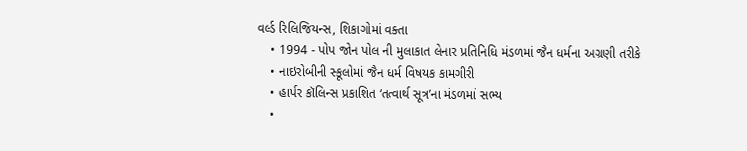વર્લ્ડ રિલિજિયન્સ, શિકાગોમાં વક્તા
    • 1994 - પોપ જોન પોલ ની મુલાકાત લેનાર પ્રતિનિધિ મંડળમાં જૈન ધર્મના અગ્રણી તરીકે
    • નાઇરોબીની સ્કૂલોમાં જૈન ધર્મ વિષયક કામગીરી
    • હાર્પર કૉલિન્સ પ્રકાશિત ‘તત્વાર્થ સૂત્ર’ના મંડળમાં સભ્ય
    •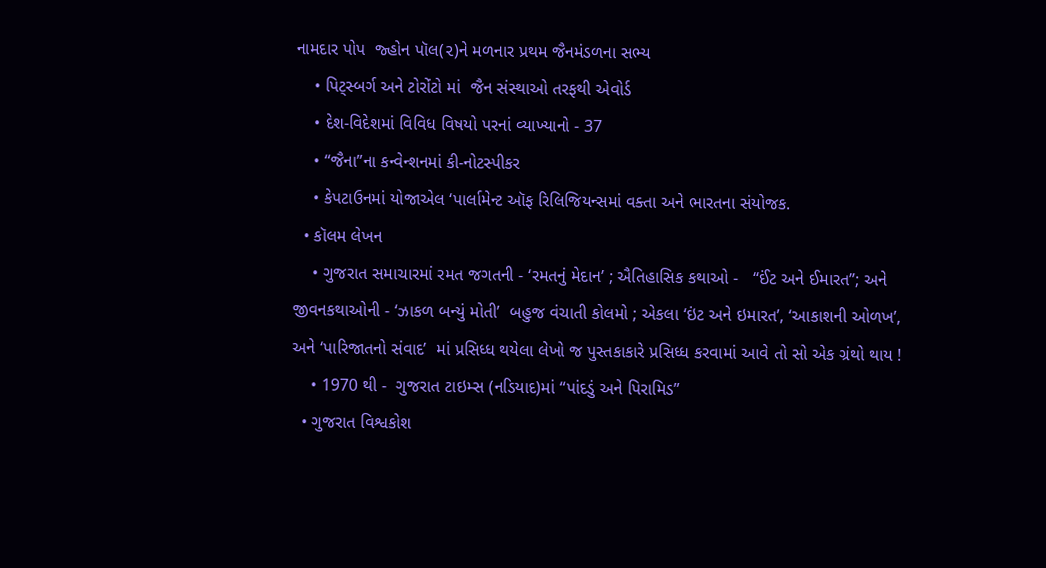નામદાર પોપ  જ્હોન પૉલ(૨)ને મળનાર પ્રથમ જૈનમંડળના સભ્ય
    • પિટ્સ્બર્ગ અને ટોરોંટો માં  જૈન સંસ્થાઓ તરફથી એવોર્ડ
    • દેશ-વિદેશમાં વિવિધ વિષયો પરનાં વ્યાખ્યાનો - 37
    • “જૈના”ના કન્વેન્શનમાં કી-નોટસ્પીકર
    • કેપટાઉનમાં યોજાએલ ‘પાર્લામેન્ટ ઑફ રિલિજિયન્સમાં વક્તા અને ભારતના સંયોજક.
  • કૉલમ લેખન
    • ગુજરાત સમાચારમાં રમત જગતની - ‘રમતનું મેદાન’ ; ઐતિહાસિક કથાઓ -   “ઈંટ અને ઈમારત”; અને જીવનકથાઓની - ‘ઝાકળ બન્યું મોતી’  બહુજ વંચાતી કોલમો ; એકલા ‘ઇંટ અને ઇમારત’, ‘આકાશની ઓળખ’, અને ‘પારિજાતનો સંવાદ’  માં પ્રસિધ્ધ થયેલા લેખો જ પુસ્તકાકારે પ્રસિધ્ધ કરવામાં આવે તો સો એક ગ્રંથો થાય !
    • 1970 થી -  ગુજરાત ટાઇમ્સ (નડિયાદ)માં “પાંદડું અને પિરામિડ”
  • ગુજરાત વિશ્વકોશ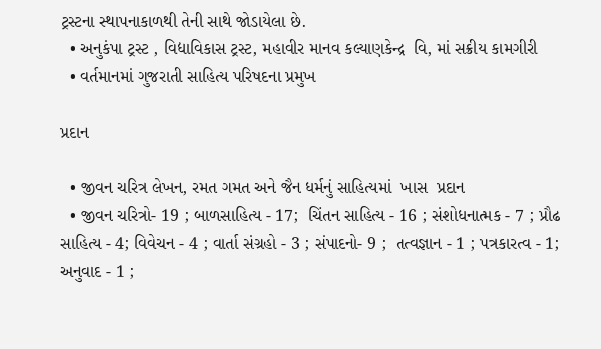ટ્રસ્ટના સ્થાપનાકાળથી તેની સાથે જોડાયેલા છે.
  • અનુકંપા ટ્રસ્ટ , વિદ્યાવિકાસ ટ્રસ્ટ, મહાવીર માનવ કલ્યાણકેન્દ્ર  વિ, માં સક્રીય કામગીરી
  • વર્તમાનમાં ગુજરાતી સાહિત્ય પરિષદના પ્રમુખ

પ્રદાન

  • જીવન ચરિત્ર લેખન, રમત ગમત અને જૈન ધર્મનું સાહિત્યમાં  ખાસ  પ્રદાન
  • જીવન ચરિત્રો- 19 ; બાળસાહિત્ય - 17;  ચિંતન સાહિત્ય - 16 ; સંશોધનાત્મક - 7 ; પ્રૌઢ સાહિત્ય - 4; વિવેચન - 4 ; વાર્તા સંગ્રહો - 3 ; સંપાદનો- 9 ;  તત્વજ્ઞાન - 1 ; પત્રકારત્વ - 1; અનુવાદ - 1 ;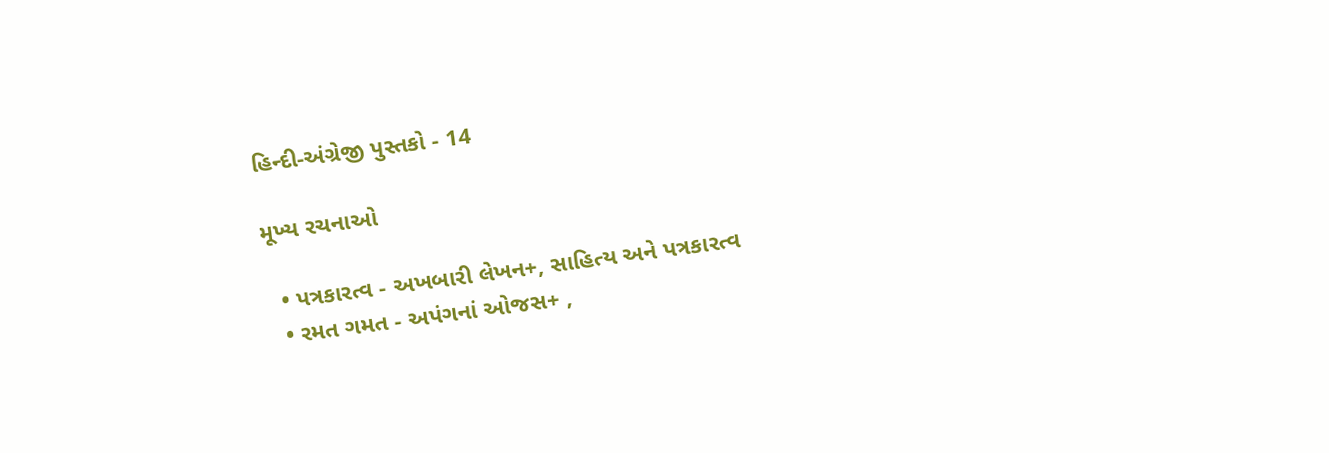હિન્દી-અંગ્રેજી પુસ્તકો - 14

મૂખ્ય રચનાઓ

  • પત્રકારત્વ - અખબારી લેખન+, સાહિત્ય અને પત્રકારત્વ
  • રમત ગમત - અપંગનાં ઓજસ+ ,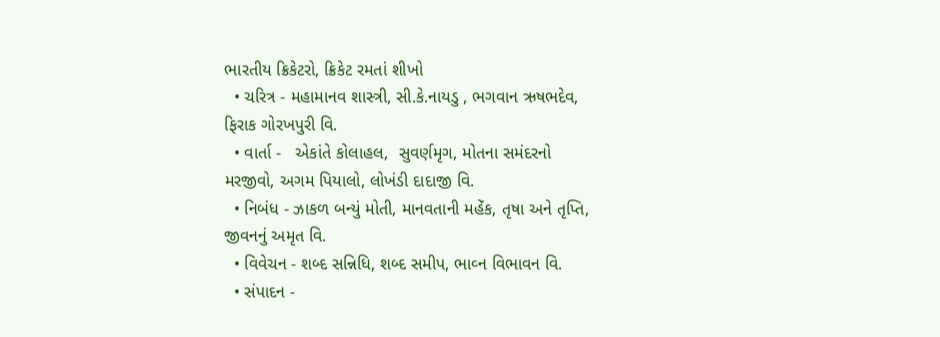ભારતીય ક્રિકેટરો, ક્રિકેટ રમતાં શીખો
  • ચરિત્ર - મહામાનવ શાસ્ત્રી, સી.કે.નાયડુ , ભગવાન ઋષભદેવ, ફિરાક ગોરખપુરી વિ.
  • વાર્તા -   એકાંતે કોલાહલ,  સુવર્ણમૃગ, મોતના સમંદરનો મરજીવો, અગમ પિયાલો, લોખંડી દાદાજી વિ.
  • નિબંધ - ઝાકળ બન્યું મોતી, માનવતાની મહેંક, તૃષા અને તૃપ્તિ, જીવનનું અમૃત વિ.
  • વિવેચન - શબ્દ સન્નિધિ, શબ્દ સમીપ, ભાવ્ન વિભાવન વિ.
  • સંપાદન -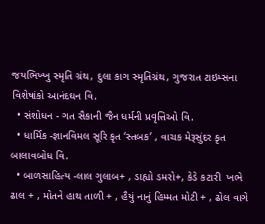જયભિખ્ખુ સ્મૃતિ ગ્રંથ, દુલા કાગ સ્મૃતિગ્રંથ, ગુજરાત ટાઇમ્સના વિશેષાંકો આનંદઘન વિ.
  • સંશોધન - ગત સૈકાની જૈન ધર્મની પ્રવૃત્તિઓ વિ.
  • ધાર્મિક -જ્ઞાનવિમલ સૂરિ કૃત ‘સ્તબક’ , વાચક મેરૂસુંદર કૃત બાલાવબોધ વિ.
  • બાળસાહિત્ય -લાલ ગુલાબ+ , ડાહ્યો ડમરો+, કેડે કટારી  ખભે ઢાલ + , મોતને હાથ તાળી + , હૈયું નાનું હિમ્મત મોટી + , ઢોલ વાગે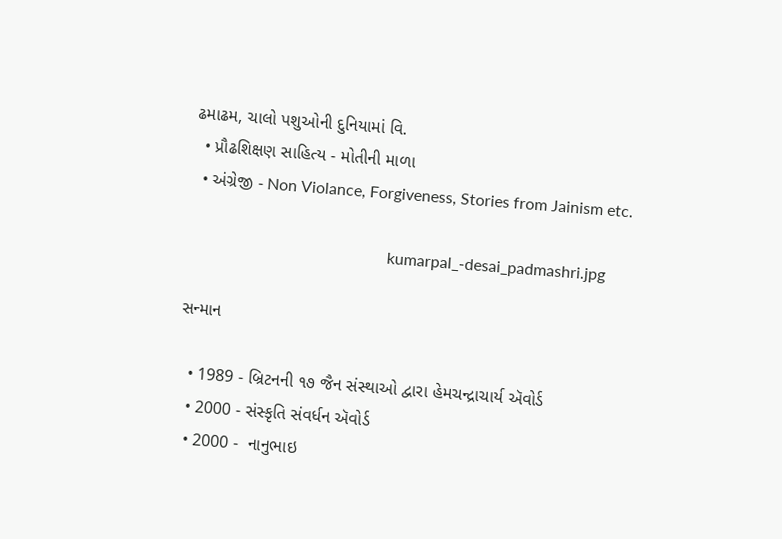ઢમાઢમ, ચાલો પશુઓની દુનિયામાં વિ.
  • પ્રૌઢશિક્ષણ સાહિત્ય - મોતીની માળા
  • અંગ્રેજી - Non Violance, Forgiveness, Stories from Jainism etc.

                                                  kumarpal_-desai_padmashri.jpg

સન્માન

  • 1989 - બ્રિટનની ૧૭ જૈન સંસ્થાઓ દ્વારા હેમચન્દ્રાચાર્ય ઍવોર્ડ
  • 2000 - સંસ્કૃતિ સંવર્ધન ઍવોર્ડ
  • 2000 -  નાનુભાઇ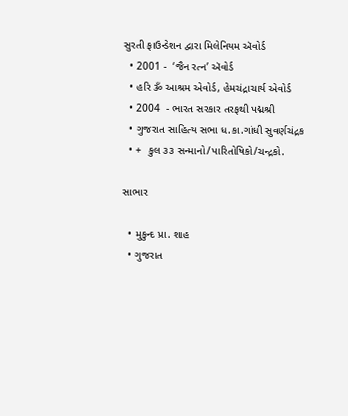સુરતી ફાઉન્ડેશન દ્વારા મિલેનિયમ ઍવોર્ડ
  • 2001 -  ‘જૈન રત્ન’ ઍવોર્ડ
  • હરિ ૐ આશ્રમ એવોર્ડ, હેમચંદ્રાચાર્ય એવોર્ડ
  • 2004  - ભારત સરકાર તરફથી પદ્મશ્રી
  • ગુજરાત સાહિત્ય સભા ધ.કા.ગાંધી સુવર્ણચંદ્રક
  • +  કુલ ૩૩ સન્માનો/પારિતોષિકો/ચન્દ્રકો.

સાભાર

  • મુકુન્દ પ્રા. શાહ
  • ગુજરાત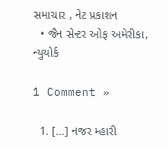સમાચાર , નેટ પ્રકાશન
  • જૈન સેન્ટર ઓફ અમેરીકા, ન્યુયોર્ક

1 Comment »

  1. [...] નજર મ્હારી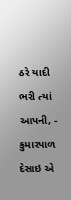ઠરે યાદી ભરી ત્યાં આપની, - કુમારપાળ દેસાઇ એ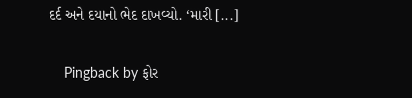દર્દ અને દયાનો ભેદ દાખવ્યો. ‘મારી [...]

    Pingback by ફોર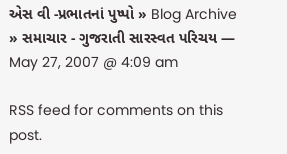એસ વી -પ્રભાતનાં પુષ્પો » Blog Archive » સમાચાર - ગુજરાતી સારસ્વત પરિચય — May 27, 2007 @ 4:09 am

RSS feed for comments on this post.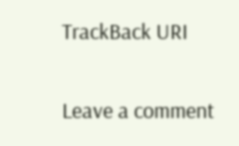TrackBack URI

Leave a comment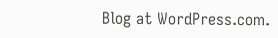Blog at WordPress.com.